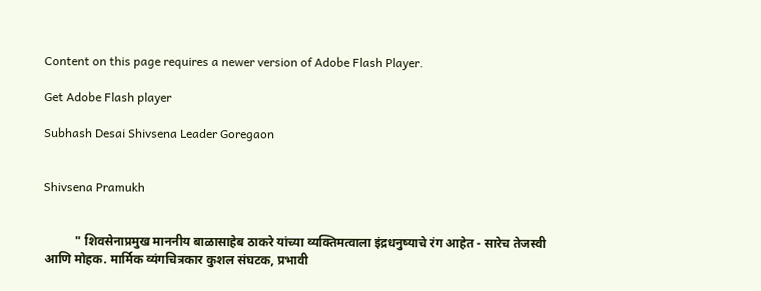Content on this page requires a newer version of Adobe Flash Player.

Get Adobe Flash player

Subhash Desai Shivsena Leader Goregaon


Shivsena Pramukh


          " शिवसेनाप्रमुख माननीय बाळासाहेब ठाकरे यांच्या व्यक्‍तिमत्वाला इंद्रधनुष्याचे रंग आहेत - सारेच तेजस्वी आणि मोहक. मार्मिक व्यंगचित्रकार कुशल संघटक, प्रभावी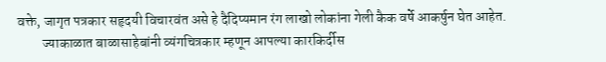वक्ते, जागृत पत्रकार सहृदयी विचारवंत असे हे दैदिप्यमान रंग लाखो लोकांना गेली कैक वर्षे आकर्षुन घेत आहेत.
         ज्याकाळात बाळासाहेबांनी व्यंगचित्रकार म्हणून आपल्या कारकिर्दीस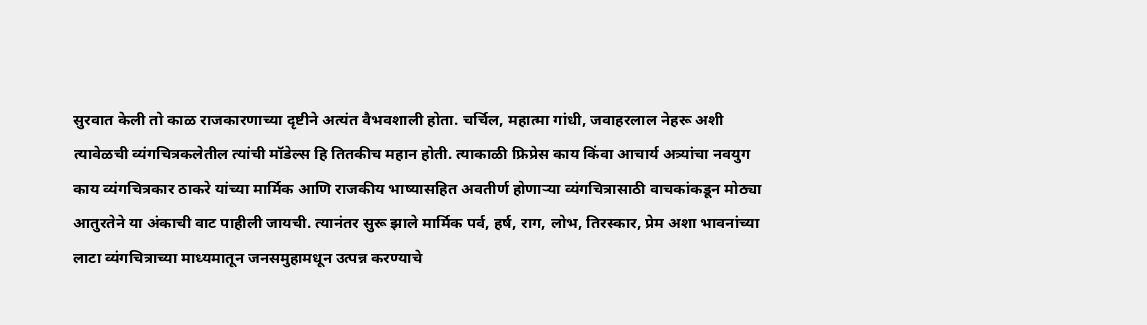सुरवात केली तो काळ राजकारणाच्या दृष्टीने अत्यंत वैभवशाली होता. चर्चिल, महात्मा गांधी, जवाहरलाल नेहरू अशी त्यावेळची व्यंगचित्रकलेतील त्यांची मॉडेल्स हि तितकीच महान होती. त्याकाळी फ्रिप्रेस काय किंवा आचार्य अत्र्यांचा नवयुग काय व्यंगचित्रकार ठाकरे यांच्या मार्मिक आणि राजकीय भाष्यासहित अवतीर्ण होणार्‍या व्यंगचित्रासाठी वाचकांकडून मोठ्या आतुरतेने या अंकाची वाट पाहीली जायची. त्यानंतर सुरू झाले मार्मिक पर्व, हर्ष, राग, लोभ, तिरस्कार, प्रेम अशा भावनांच्या लाटा व्यंगचित्राच्या माध्यमातून जनसमुहामधून उत्पन्न करण्याचे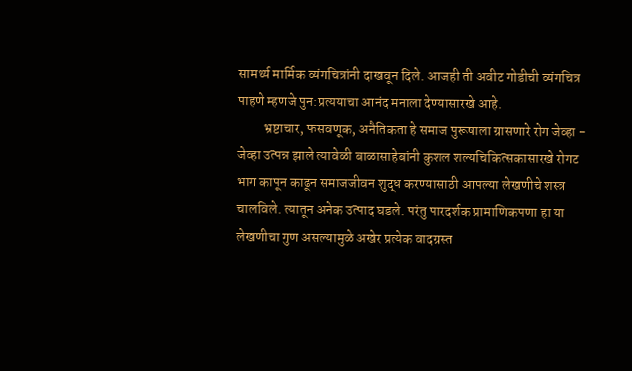सामर्थ्य मार्मिक व्यंगचित्रांनी दाखवून दिले. आजही ती अवीट गोडीची व्यंगचित्र पाहणे म्हणजे पुन:प्रत्ययाचा आनंद मनाला देण्यासारखे आहे.
         भ्रष्टाचार, फसवणूक, अनैतिकता हे समाज पुरूषाला ग्रासणारे रोग जेव्हा - जेव्हा उत्पन्न झाले त्यावेळी बाळासाहेबांनी कुशल शल्यचिकित्सकासारखे रोगट भाग कापून काढून समाजजीवन शुद्ध करण्यासाठी आपल्या लेखणीचे शस्त्र चालविले. त्यातून अनेक उत्पाद घडले. परंतु पारदर्शक प्रामाणिकपणा हा या लेखणीचा गुण असल्यामुळे अखेर प्रत्येक वादग्रस्त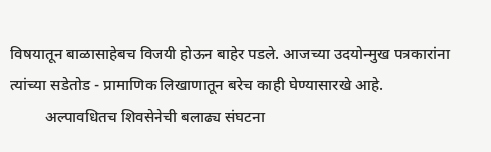विषयातून बाळासाहेबच विजयी होऊन बाहेर पडले. आजच्या उदयोन्मुख पत्रकारांना त्यांच्या सडेतोड - प्रामाणिक लिखाणातून बरेच काही घेण्यासारखे आहे.
         अल्पावधितच शिवसेनेची बलाढ्य संघटना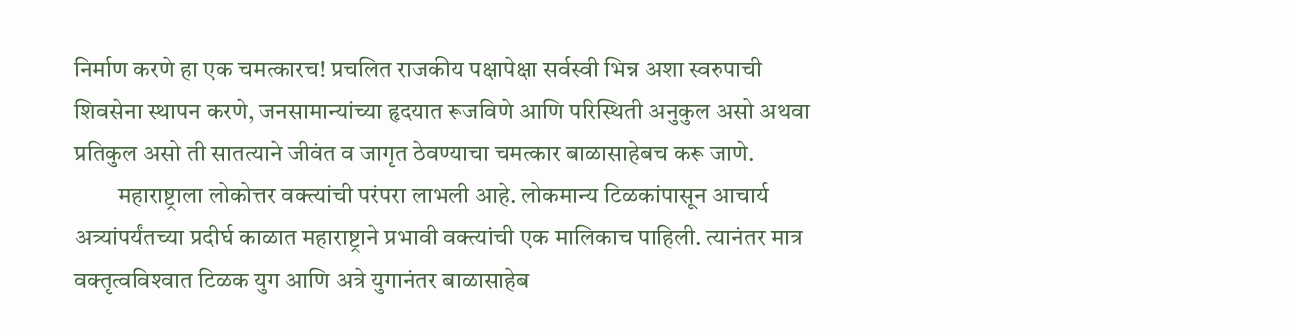निर्माण करणे हा एक चमत्कारच! प्रचलित राजकीय पक्षापेक्षा सर्वस्वी भिन्न अशा स्वरुपाची शिवसेना स्थापन करणे, जनसामान्यांच्या हृदयात रूजविणे आणि परिस्थिती अनुकुल असो अथवा प्रतिकुल असो ती सातत्याने जीवंत व जागृत ठेवण्याचा चमत्कार बाळासाहेबच करू जाणे.
         महाराष्ट्राला लोकोत्तर वक्त्यांची परंपरा लाभली आहे. लोकमान्य टिळकांपासून आचार्य अत्र्यांपर्यंतच्या प्रदीर्घ काळात महाराष्ट्राने प्रभावी वक्त्यांची एक मालिकाच पाहिली. त्यानंतर मात्र वक्‍तृत्वविश्‍वात टिळक युग आणि अत्रे युगानंतर बाळासाहेब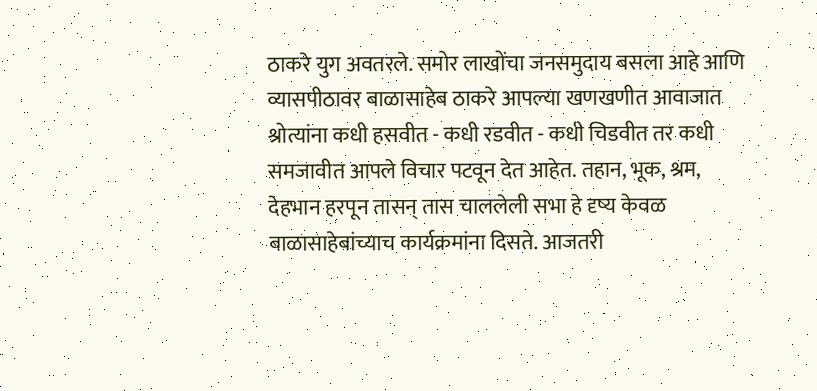ठाकरे युग अवतरले. समोर लाखोंचा जनसमुदाय बसला आहे आणि व्यासपीठावर बाळासाहेब ठाकरे आपल्या खणखणीत आवाजात श्रोत्यांना कधी हसवीत - कधी रडवीत - कधी चिडवीत तर कधी समजावीत आपले विचार पटवून देत आहेत. तहान, भूक, श्रम, देहभान हरपून तासन्‌ तास चाललेली सभा हे दृष्य केवळ बाळासाहेबांच्याच कार्यक्रमांना दिसते. आजतरी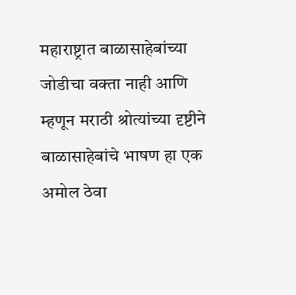महाराष्ट्रात बाळासाहेबांच्या जोडीचा वक्ता नाही आणि म्हणून मराठी श्रोत्यांच्या दृष्टीने बाळासाहेबांचे भाषण हा एक अमोल ठेवा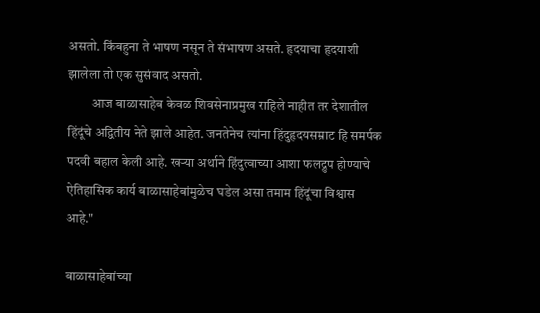असतो. किंबहुना ते भाषण नसून ते संभाषण असते. हृदयाचा हृदयाशी झालेला तो एक सुसंवाद असतो.
         आज बाळासाहेब केवळ शिवसेनाप्रमुख राहिले नाहीत तर देशातील हिंदूंचे अद्वितीय नेते झाले आहेत. जनतेनेच त्यांना हिंदुहृदयसम्राट हि समर्पक पदवी बहाल केली आहे. खर्‍या अर्थाने हिंदुत्वाच्या आशा फलद्रुप होण्याचे ऐतिहासिक कार्य बाळासाहेबांमुळेच घडेल असा तमाम हिंदूंचा विश्वास आहे."

बाळासाहेबांच्या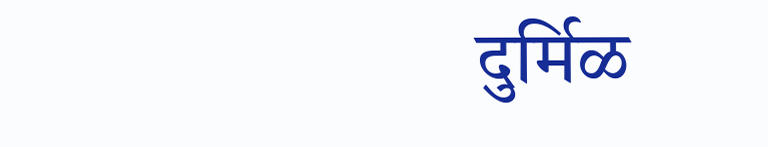दुर्मिळ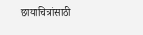छायाचित्रांसाठी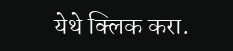येथे क्लिक करा.